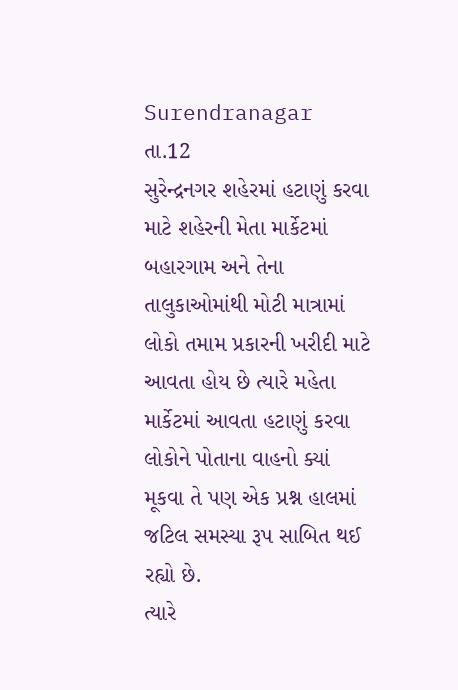Surendranagar તા.12
સુરેન્દ્રનગર શહેરમાં હટાણું કરવા માટે શહેરની મેતા માર્કેટમાં બહારગામ અને તેના તાલુકાઓમાંથી મોટી માત્રામાં લોકો તમામ પ્રકારની ખરીદી માટે આવતા હોય છે ત્યારે મહેતા માર્કેટમાં આવતા હટાણું કરવા લોકોને પોતાના વાહનો ક્યાં મૂકવા તે પણ એક પ્રશ્ન હાલમાં જટિલ સમસ્યા રૂપ સાબિત થઈ રહ્યો છે.
ત્યારે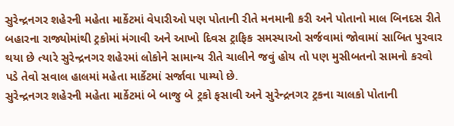સુરેન્દ્રનગર શહેરની મહેતા માર્કેટમાં વેપારીઓ પણ પોતાની રીતે મનમાની કરી અને પોતાનો માલ બિનદસ રીતે બહારના રાજ્યોમાંથી ટ્રકોમાં મંગાવી અને આખો દિવસ ટ્રાફિક સમસ્યાઓ સર્જવામાં જોવામાં સાબિત પુરવાર થયા છે ત્યારે સુરેન્દ્રનગર શહેરમાં લોકોને સામાન્ય રીતે ચાલીને જવું હોય તો પણ મુસીબતનો સામનો કરવો પડે તેવો સવાલ હાલમાં મહેતા માર્કેટમાં સર્જાવા પામ્યો છે.
સુરેન્દ્રનગર શહેરની મહેતા માર્કેટમાં બે બાજુ બે ટ્રકો ફસાવી અને સુરેન્દ્રનગર ટ્રકના ચાલકો પોતાની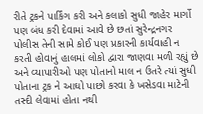રીતે ટ્રકને પાર્કિંગ કરી અને કલાકો સુધી જાહેર માર્ગો પણ બંધ કરી દેવામાં આવે છે છતાં સુરેન્દ્રનગર પોલીસ તેની સામે કોઈ પણ પ્રકારની કાર્યવાહી ન કરતી હોવાનું હાલમાં લોકો દ્વારા જાણવા મળી રહ્યું છે અને વ્યાપારીઓ પણ પોતાનો માલ ન ઉતરે ત્યાં સુધી પોતાના ટ્રક ને આઘો પાછો કરવા કે ખસેડવા માટેની તસ્દી લેવામાં હોતા નથી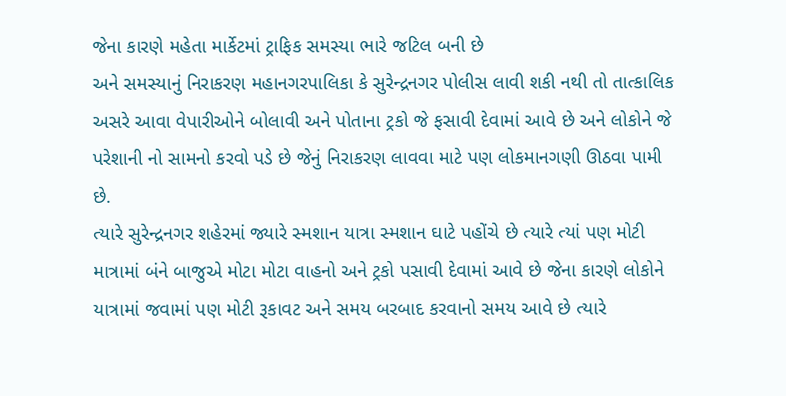જેના કારણે મહેતા માર્કેટમાં ટ્રાફિક સમસ્યા ભારે જટિલ બની છે
અને સમસ્યાનું નિરાકરણ મહાનગરપાલિકા કે સુરેન્દ્રનગર પોલીસ લાવી શકી નથી તો તાત્કાલિક અસરે આવા વેપારીઓને બોલાવી અને પોતાના ટ્રકો જે ફસાવી દેવામાં આવે છે અને લોકોને જે પરેશાની નો સામનો કરવો પડે છે જેનું નિરાકરણ લાવવા માટે પણ લોકમાનગણી ઊઠવા પામી છે.
ત્યારે સુરેન્દ્રનગર શહેરમાં જ્યારે સ્મશાન યાત્રા સ્મશાન ઘાટે પહોંચે છે ત્યારે ત્યાં પણ મોટી માત્રામાં બંને બાજુએ મોટા મોટા વાહનો અને ટ્રકો પસાવી દેવામાં આવે છે જેના કારણે લોકોને યાત્રામાં જવામાં પણ મોટી રૂકાવટ અને સમય બરબાદ કરવાનો સમય આવે છે ત્યારે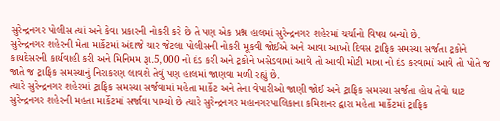સુરેન્દ્રનગર પોલીસ ત્યાં અને કેવા પ્રકારની નોકરી કરે છે તે પણ એક પ્રશ્ન હાલમાં સુરેન્દ્રનગર શહેરમાં ચર્ચાનો વિષય બન્યો છે.
સુરેન્દ્રનગર શહેરની મેતા માર્કેટમાં અંદાજે ચાર જેટલા પોલીસની નોકરી મૂકવી જોઈએ અને આવા આખો દિવસ ટ્રાફિક સમસ્યા સર્જતા ટ્રકોને કાયદેસરની કાર્યવાહી કરી અને મિનિમમ રૂા.5,000 નો દંડ કરી અને ટ્રકોને ખસેડવામાં આવે તો આવી મોટી માત્રા નો દંડ કરવામાં આવે તો પોતે જ જાતે જ ટ્રાફિક સમસ્યાનું નિરાકરણ લાવશે તેવું પણ હાલમાં જાણવા મળી રહ્યું છે.
ત્યારે સુરેન્દ્રનગર શહેરમાં ટ્રાફિક સમસ્યા સર્જવામાં મહેતા માર્કેટ અને તેના વેપારીઓ જાણી જોઈ અને ટ્રાફિક સમસ્યા સર્જતા હોય તેવો ઘાટ સુરેન્દ્રનગર શહેરની મહતા માર્કેટમાં સર્જાવા પામ્યો છે ત્યારે સુરેન્દ્રનગર મહાનગરપાલિકાના કમિશનર દ્વારા મહેતા માર્કેટમાં ટ્રાફિક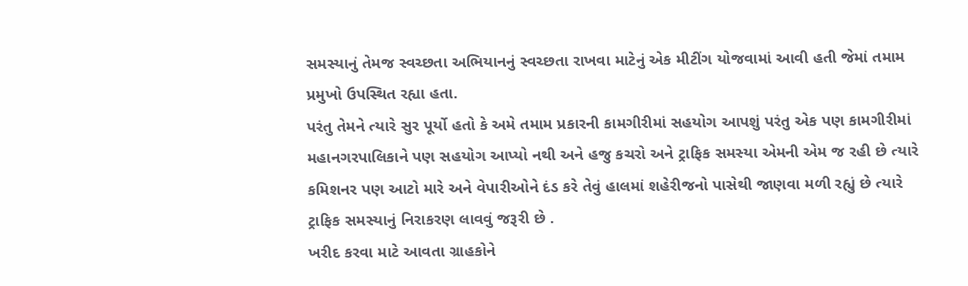સમસ્યાનું તેમજ સ્વચ્છતા અભિયાનનું સ્વચ્છતા રાખવા માટેનું એક મીટીંગ યોજવામાં આવી હતી જેમાં તમામ પ્રમુખો ઉપસ્થિત રહ્યા હતા.
પરંતુ તેમને ત્યારે સુર પૂર્યો હતો કે અમે તમામ પ્રકારની કામગીરીમાં સહયોગ આપશું પરંતુ એક પણ કામગીરીમાં મહાનગરપાલિકાને પણ સહયોગ આપ્યો નથી અને હજુ કચરો અને ટ્રાફિક સમસ્યા એમની એમ જ રહી છે ત્યારે કમિશનર પણ આટો મારે અને વેપારીઓને દંડ કરે તેવું હાલમાં શહેરીજનો પાસેથી જાણવા મળી રહ્યું છે ત્યારે ટ્રાફિક સમસ્યાનું નિરાકરણ લાવવું જરૂરી છે .
ખરીદ કરવા માટે આવતા ગ્રાહકોને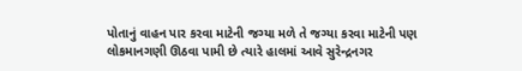પોતાનું વાહન પાર કરવા માટેની જગ્યા મળે તે જગ્યા કરવા માટેની પણ લોકમાનગણી ઊઠવા પામી છે ત્યારે હાલમાં આવે સુરેન્દ્રનગર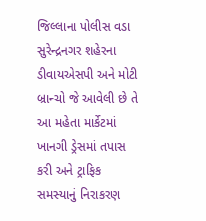જિલ્લાના પોલીસ વડા સુરેન્દ્રનગર શહેરના ડીવાયએસપી અને મોટી બ્રાન્ચો જે આવેલી છે તે આ મહેતા માર્કેટમાં ખાનગી ડ્રેસમાં તપાસ કરી અને ટ્રાફિક સમસ્યાનું નિરાકરણ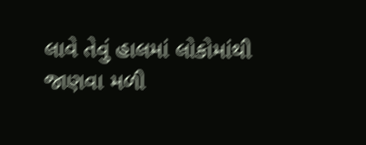લાવે તેવું હાલમાં લોકોમાંથી જાણવા મળી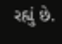રહ્યું છે.